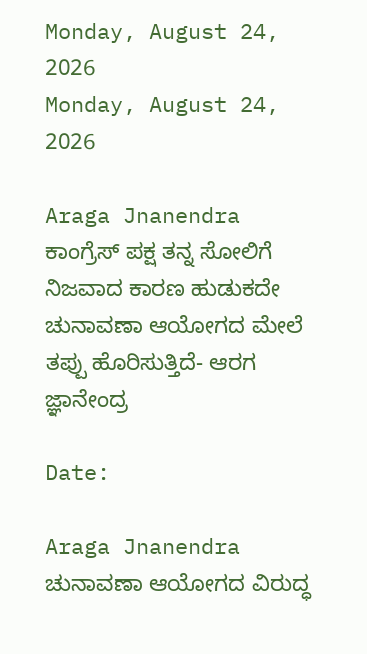Monday, August 24, 2026
Monday, August 24, 2026

Araga Jnanendra ಕಾಂಗ್ರೆಸ್ ಪಕ್ಷ ತನ್ನ ಸೋಲಿಗೆ ನಿಜವಾದ ಕಾರಣ ಹುಡುಕದೇ ಚುನಾವಣಾ ಆಯೋಗದ ಮೇಲೆ ತಪ್ಪು ಹೊರಿಸುತ್ತಿದೆ- ಆರಗ ಜ್ಞಾನೇಂದ್ರ

Date:

Araga Jnanendra ಚುನಾವಣಾ ಆಯೋಗದ ವಿರುದ್ಧ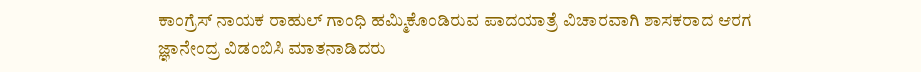ಕಾಂಗ್ರೆಸ್ ನಾಯಕ ರಾಹುಲ್ ಗಾಂಧಿ ಹಮ್ಮಿಕೊಂಡಿರುವ ಪಾದಯಾತ್ರೆ ವಿಚಾರವಾಗಿ ಶಾಸಕರಾದ ಆರಗ ಜ್ಞಾನೇಂದ್ರ ವಿಡಂಬಿಸಿ ಮಾತನಾಡಿದರು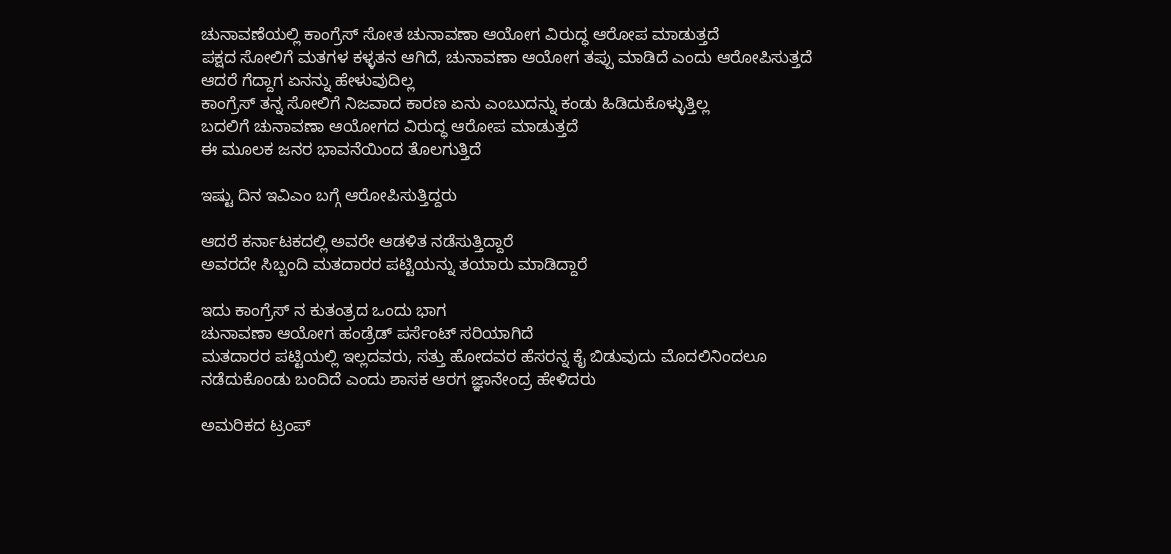ಚುನಾವಣೆಯಲ್ಲಿ ಕಾಂಗ್ರೆಸ್ ಸೋತ ಚುನಾವಣಾ ಆಯೋಗ ವಿರುದ್ಧ ಆರೋಪ ಮಾಡುತ್ತದೆ
ಪಕ್ಷದ ಸೋಲಿಗೆ ಮತಗಳ ಕಳ್ಳತನ ಆಗಿದೆ, ಚುನಾವಣಾ ಆಯೋಗ ತಪ್ಪು ಮಾಡಿದೆ ಎಂದು ಆರೋಪಿಸುತ್ತದೆ
ಆದರೆ ಗೆದ್ದಾಗ ಏನನ್ನು ಹೇಳುವುದಿಲ್ಲ
ಕಾಂಗ್ರೆಸ್ ತನ್ನ ಸೋಲಿಗೆ ನಿಜವಾದ ಕಾರಣ ಏನು ಎಂಬುದನ್ನು ಕಂಡು ಹಿಡಿದುಕೊಳ್ಳುತ್ತಿಲ್ಲ
ಬದಲಿಗೆ ಚುನಾವಣಾ ಆಯೋಗದ ವಿರುದ್ಧ ಆರೋಪ ಮಾಡುತ್ತದೆ
ಈ ಮೂಲಕ ಜನರ ಭಾವನೆಯಿಂದ ತೊಲಗುತ್ತಿದೆ

ಇಷ್ಟು ದಿನ ಇವಿಎಂ ಬಗ್ಗೆ ಆರೋಪಿಸುತ್ತಿದ್ದರು

ಆದರೆ ಕರ್ನಾಟಕದಲ್ಲಿ ಅವರೇ ಆಡಳಿತ ನಡೆಸುತ್ತಿದ್ದಾರೆ
ಅವರದೇ ಸಿಬ್ಬಂದಿ ಮತದಾರರ ಪಟ್ಟಿಯನ್ನು ತಯಾರು ಮಾಡಿದ್ದಾರೆ

ಇದು ಕಾಂಗ್ರೆಸ್ ನ ಕುತಂತ್ರದ ಒಂದು ಭಾಗ
ಚುನಾವಣಾ ಆಯೋಗ ಹಂಡ್ರೆಡ್ ಪರ್ಸೆಂಟ್ ಸರಿಯಾಗಿದೆ
ಮತದಾರರ ಪಟ್ಟಿಯಲ್ಲಿ ಇಲ್ಲದವರು, ಸತ್ತು ಹೋದವರ ಹೆಸರನ್ನ ಕೈ ಬಿಡುವುದು ಮೊದಲಿನಿಂದಲೂ ನಡೆದುಕೊಂಡು ಬಂದಿದೆ ಎಂದು ಶಾಸಕ ಆರಗ ಜ್ಞಾನೇಂದ್ರ ಹೇಳಿದರು

ಅಮರಿಕದ ಟ್ರಂಪ್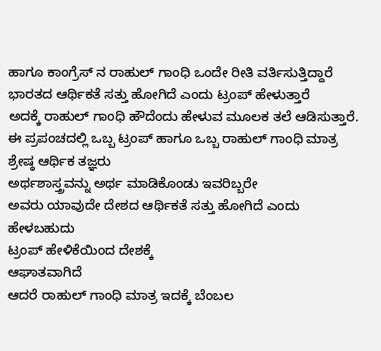ಹಾಗೂ ಕಾಂಗ್ರೆಸ್ ನ ರಾಹುಲ್ ಗಾಂಧಿ ಒಂದೇ ರೀತಿ ವರ್ತಿಸುತ್ತಿದ್ದಾರೆ
ಭಾರತದ ಆರ್ಥಿಕತೆ ಸತ್ತು ಹೋಗಿದೆ ಎಂದು ಟ್ರಂಪ್ ಹೇಳುತ್ತಾರೆ
ಅದಕ್ಕೆ ರಾಹುಲ್ ಗಾಂಧಿ ಹೌದೆಂದು ಹೇಳುವ ಮೂಲಕ ತಲೆ ಆಡಿಸುತ್ತಾರೆ.
ಈ ಪ್ರಪಂಚದಲ್ಲಿ ಒಬ್ಬ ಟ್ರಂಪ್ ಹಾಗೂ ಒಬ್ಬ ರಾಹುಲ್ ಗಾಂಧಿ ಮಾತ್ರ ಶ್ರೇಷ್ಠ ಆರ್ಥಿಕ ತಜ್ಞರು
ಅರ್ಥಶಾಸ್ತ್ರವನ್ನು ಅರ್ಥ ಮಾಡಿಕೊಂಡು ಇವರಿಬ್ಬರೇ
ಅವರು ಯಾವುದೇ ದೇಶದ ಆರ್ಥಿಕತೆ ಸತ್ತು ಹೋಗಿದೆ ಎಂದು ಹೇಳಬಹುದು
ಟ್ರಂಪ್ ಹೇಳಿಕೆಯಿಂದ ದೇಶಕ್ಕೆ
ಆಘಾತವಾಗಿದೆ
ಆದರೆ ರಾಹುಲ್ ಗಾಂಧಿ ಮಾತ್ರ ಇದಕ್ಕೆ ಬೆಂಬಲ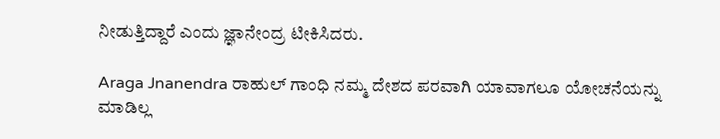ನೀಡುತ್ತಿದ್ದಾರೆ ಎಂದು ಜ್ಞಾನೇಂದ್ರ ಟೀಕಿಸಿದರು.

Araga Jnanendra ರಾಹುಲ್ ಗಾಂಧಿ ನಮ್ಮ ದೇಶದ ಪರವಾಗಿ ಯಾವಾಗಲೂ ಯೋಚನೆಯನ್ನು ಮಾಡಿಲ್ಲ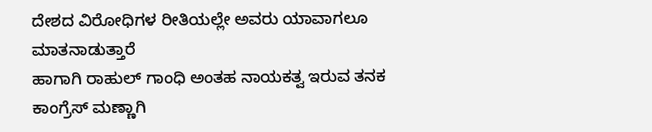ದೇಶದ ವಿರೋಧಿಗಳ ರೀತಿಯಲ್ಲೇ ಅವರು ಯಾವಾಗಲೂ ಮಾತನಾಡುತ್ತಾರೆ
ಹಾಗಾಗಿ ರಾಹುಲ್ ಗಾಂಧಿ ಅಂತಹ ನಾಯಕತ್ವ ಇರುವ ತನಕ ಕಾಂಗ್ರೆಸ್ ಮಣ್ಣಾಗಿ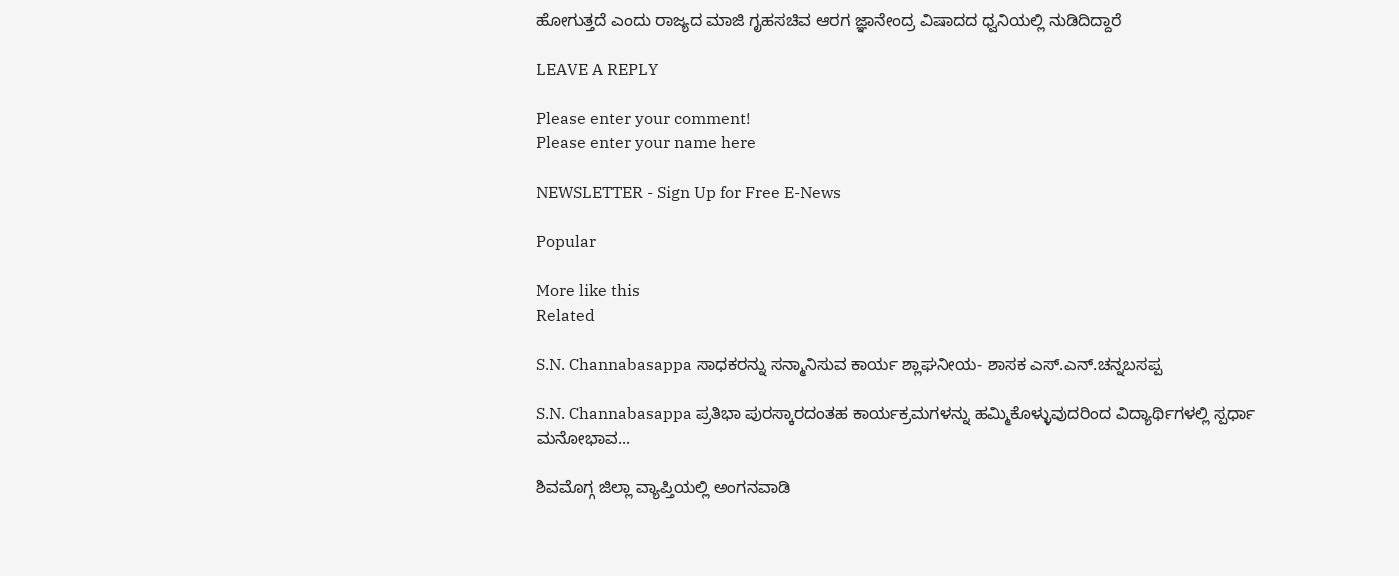ಹೋಗುತ್ತದೆ ಎಂದು ರಾಜ್ಯದ ಮಾಜಿ ಗೃಹಸಚಿವ ಆರಗ ಜ್ಞಾನೇಂದ್ರ ವಿಷಾದದ ಧ್ವನಿಯಲ್ಲಿ ನುಡಿದಿದ್ದಾರೆ

LEAVE A REPLY

Please enter your comment!
Please enter your name here

NEWSLETTER - Sign Up for Free E-News

Popular

More like this
Related

S.N. Channabasappa ಸಾಧಕರನ್ನು ಸನ್ಮಾನಿಸುವ ಕಾರ್ಯ ಶ್ಲಾಘನೀಯ- ಶಾಸಕ ಎಸ್.ಎನ್.ಚನ್ನಬಸಪ್ಪ

S.N. Channabasappa ಪ್ರತಿಭಾ ಪುರಸ್ಕಾರದಂತಹ ಕಾರ್ಯಕ್ರಮಗಳನ್ನು ಹಮ್ಮಿಕೊಳ್ಳುವುದರಿಂದ ವಿದ್ಯಾರ್ಥಿಗಳಲ್ಲಿ ಸ್ಪರ್ಧಾ ಮನೋಭಾವ...

ಶಿವಮೊಗ್ಗ ಜಿಲ್ಲಾ ವ್ಯಾಪ್ತಿಯಲ್ಲಿ ಅಂಗನವಾಡಿ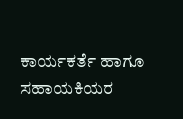ಕಾರ್ಯಕರ್ತೆ ಹಾಗೂ ಸಹಾಯಕಿಯರ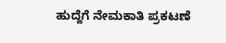ಹುದ್ದೆಗೆ ನೇಮಕಾತಿ ಪ್ರಕಟಣೆ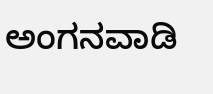ಅಂಗನವಾಡಿ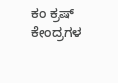ಕಂ ಕ್ರಷ್ ಕೇಂದ್ರಗಳ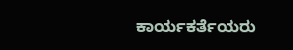ಕಾರ್ಯಕರ್ತೆಯರು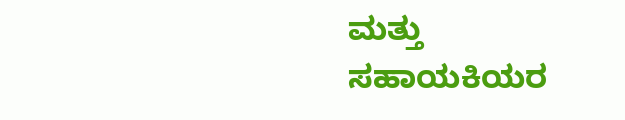ಮತ್ತು ಸಹಾಯಕಿಯರ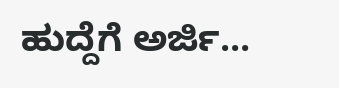ಹುದ್ದೆಗೆ ಅರ್ಜಿ...